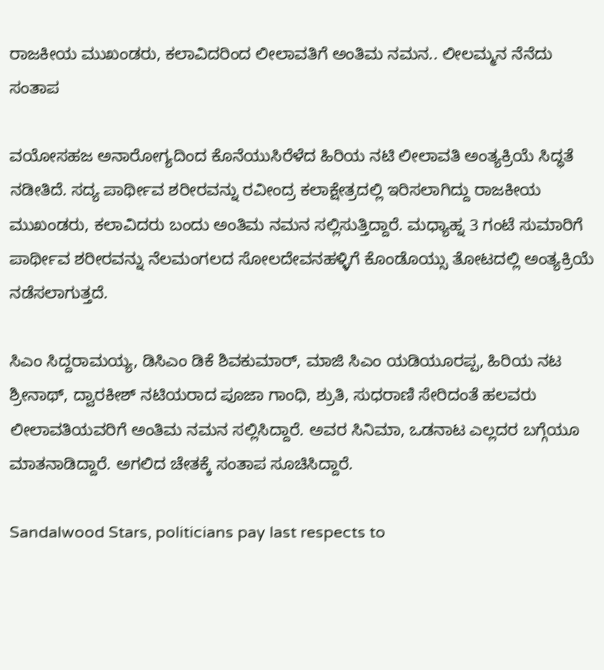ರಾಜಕೀಯ ಮುಖಂಡರು, ಕಲಾವಿದರಿಂದ ಲೀಲಾವತಿಗೆ ಅಂತಿಮ ನಮನ.. ಲೀಲಮ್ಮನ ನೆನೆದು ಸಂತಾಪ

ವಯೋಸಹಜ ಅನಾರೋಗ್ಯದಿಂದ ಕೊನೆಯುಸಿರೆಳೆದ ಹಿರಿಯ ನಟಿ ಲೀಲಾವತಿ ಅಂತ್ಯಕ್ರಿಯೆ ಸಿದ್ಧತೆ ನಡೀತಿದೆ. ಸದ್ಯ ಪಾರ್ಥೀವ ಶರೀರವನ್ನು ರವೀಂದ್ರ ಕಲಾಕ್ಷೇತ್ರದಲ್ಲಿ ಇರಿಸಲಾಗಿದ್ದು ರಾಜಕೀಯ ಮುಖಂಡರು, ಕಲಾವಿದರು ಬಂದು ಅಂತಿಮ ನಮನ ಸಲ್ಲಿಸುತ್ತಿದ್ದಾರೆ. ಮಧ್ಯಾಹ್ನ 3 ಗಂಟೆ ಸುಮಾರಿಗೆ ಪಾರ್ಥೀವ ಶರೀರವನ್ನು ನೆಲಮಂಗಲದ ಸೋಲದೇವನಹಳ್ಳಿಗೆ ಕೊಂಡೊಯ್ಸು ತೋಟದಲ್ಲಿ ಅಂತ್ಯಕ್ರಿಯೆ ನಡೆಸಲಾಗುತ್ತದೆ.

ಸಿಎಂ ಸಿದ್ದರಾಮಯ್ಯ, ಡಿಸಿಎಂ ಡಿಕೆ ಶಿವಕುಮಾರ್, ಮಾಜಿ ಸಿಎಂ ಯಡಿಯೂರಪ್ಪ, ಹಿರಿಯ ನಟ ಶ್ರೀನಾಥ್, ದ್ವಾರಕೀಶ್ ನಟಿಯರಾದ ಪೂಜಾ ಗಾಂಧಿ, ಶ್ರುತಿ, ಸುಧರಾಣಿ ಸೇರಿದಂತೆ ಹಲವರು ಲೀಲಾವತಿಯವರಿಗೆ ಅಂತಿಮ ನಮನ ಸಲ್ಲಿಸಿದ್ದಾರೆ. ಅವರ ಸಿನಿಮಾ, ಒಡನಾಟ ಎಲ್ಲದರ ಬಗ್ಗೆಯೂ ಮಾತನಾಡಿದ್ದಾರೆ. ಅಗಲಿದ ಚೇತಕ್ಕೆ ಸಂತಾಪ ಸೂಚಿಸಿದ್ದಾರೆ.

Sandalwood Stars, politicians pay last respects to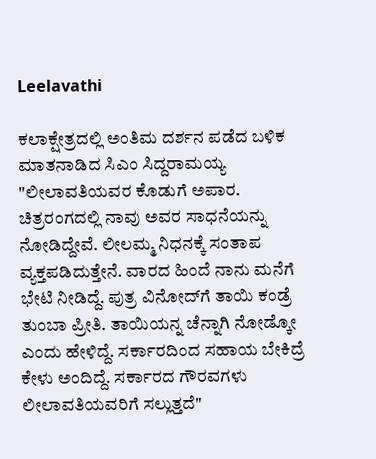Leelavathi

ಕಲಾಕ್ಷೇತ್ರದಲ್ಲಿ ಅಂತಿಮ ದರ್ಶನ ಪಡೆದ ಬಳಿಕ ಮಾತನಾಡಿದ ಸಿಎಂ ಸಿದ್ದರಾಮಯ್ಯ "ಲೀಲಾವತಿಯವರ ಕೊಡುಗೆ ಅಪಾರ. ಚಿತ್ರರಂಗದಲ್ಲಿ ನಾವು ಅವರ ಸಾಧನೆಯನ್ನು ನೋಡಿದ್ದೇವೆ. ಲೀಲಮ್ಮ ನಿಧನಕ್ಕೆ ಸಂತಾಪ ವ್ಯಕ್ತಪಡಿದುತ್ತೇನೆ. ವಾರದ ಹಿಂದೆ ನಾನು ಮನೆಗೆ ಭೇಟಿ ನೀಡಿದ್ದೆ. ಪುತ್ರ ವಿನೋದ್‌ಗೆ ತಾಯಿ ಕಂಡ್ರೆ ತುಂಬಾ ಪ್ರೀತಿ. ತಾಯಿಯನ್ನ ಚೆನ್ನಾಗಿ ನೋಡ್ಕೋ ಎಂದು ಹೇಳಿದ್ದೆ. ಸರ್ಕಾರದಿಂದ ಸಹಾಯ ಬೇಕಿದ್ರೆ ಕೇಳು ಅಂದಿದ್ದೆ. ಸರ್ಕಾರದ ಗೌರವಗಳು ಲೀಲಾವತಿಯವರಿಗೆ ಸಲ್ಲುತ್ತದೆ"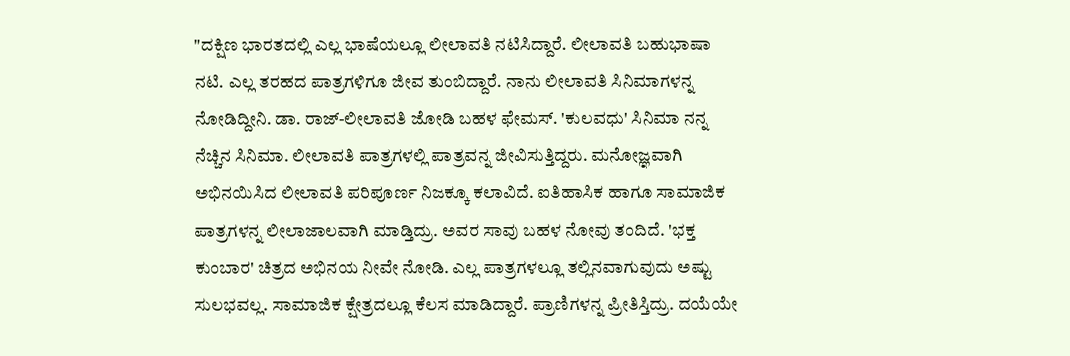"ದಕ್ಷಿಣ ಭಾರತದಲ್ಲಿ ಎಲ್ಲ ಭಾಷೆಯಲ್ಲೂ ಲೀಲಾವತಿ ನಟಿಸಿದ್ದಾರೆ. ಲೀಲಾವತಿ ಬಹುಭಾಷಾ ನಟಿ. ಎಲ್ಲ ತರಹದ ಪಾತ್ರಗಳಿಗೂ ಜೀವ ತುಂಬಿದ್ದಾರೆ. ನಾನು ಲೀಲಾವತಿ ಸಿನಿಮಾಗಳನ್ನ ನೋಡಿದ್ದೀನಿ. ಡಾ. ರಾಜ್-ಲೀಲಾವತಿ ಜೋಡಿ ಬಹಳ ಫೇಮಸ್. 'ಕುಲವಧು' ಸಿನಿಮಾ ನನ್ನ ನೆಚ್ಚಿನ ಸಿನಿಮಾ. ಲೀಲಾವತಿ ಪಾತ್ರಗಳಲ್ಲಿ ಪಾತ್ರವನ್ನ ಜೀವಿಸುತ್ತಿದ್ದರು. ಮನೋಜ್ಞವಾಗಿ ಅಭಿನಯಿಸಿದ ಲೀಲಾವತಿ ಪರಿಪೂರ್ಣ ನಿಜಕ್ಕೂ ಕಲಾವಿದೆ. ಐತಿಹಾಸಿಕ ಹಾಗೂ ಸಾಮಾಜಿಕ ಪಾತ್ರಗಳನ್ನ ಲೀಲಾಜಾಲವಾಗಿ ಮಾಡ್ತಿದ್ರು. ಅವರ ಸಾವು ಬಹಳ ನೋವು ತಂದಿದೆ. 'ಭಕ್ತ ಕುಂಬಾರ' ಚಿತ್ರದ ಅಭಿನಯ ನೀವೇ ನೋಡಿ. ಎಲ್ಲ ಪಾತ್ರಗಳಲ್ಲೂ ತಲ್ಲಿನವಾಗುವುದು ಅಷ್ಟು ಸುಲಭವಲ್ಲ. ಸಾಮಾಜಿಕ ಕ್ಷೇತ್ರದಲ್ಲೂ ಕೆಲಸ ಮಾಡಿದ್ದಾರೆ. ಪ್ರಾಣಿಗಳನ್ನ ಪ್ರೀತಿಸ್ತಿದ್ರು. ದಯೆಯೇ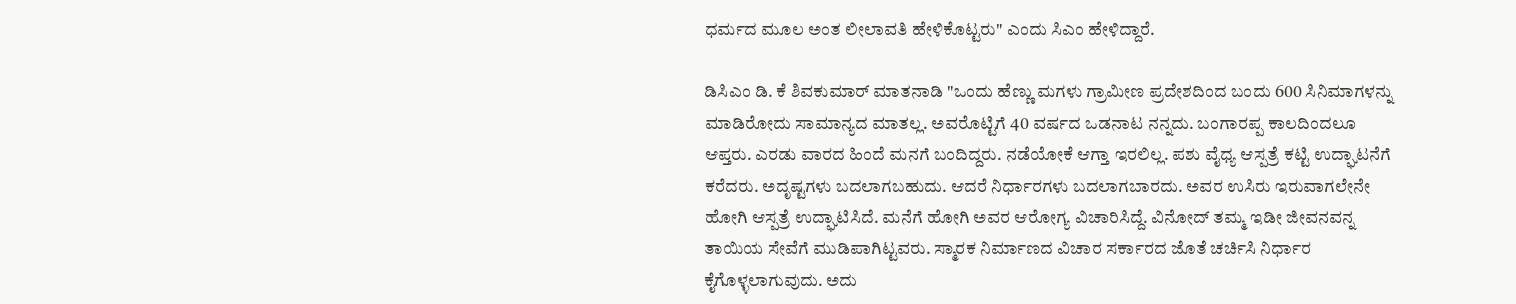ಧರ್ಮದ ಮೂಲ ಅಂತ ಲೀಲಾವತಿ ಹೇಳಿಕೊಟ್ಟರು" ಎಂದು ಸಿಎಂ ಹೇಳಿದ್ದಾರೆ.

ಡಿಸಿಎಂ ಡಿ. ಕೆ ಶಿವಕುಮಾರ್ ಮಾತನಾಡಿ "ಒಂದು ಹೆಣ್ಣು ಮಗಳು ಗ್ರಾಮೀಣ ಪ್ರದೇಶದಿಂದ ಬಂದು 600 ಸಿನಿಮಾಗಳನ್ನು ಮಾಡಿರೋದು ಸಾಮಾನ್ಯದ ಮಾತಲ್ಲ. ಅವರೊಟ್ಟಿಗೆ 40 ವರ್ಷದ ಒಡನಾಟ ನನ್ನದು. ಬಂಗಾರಪ್ಪ ಕಾಲದಿಂದಲೂ ಆಪ್ತರು. ಎರಡು ವಾರದ ಹಿಂದೆ ಮನಗೆ ಬಂದಿದ್ದರು. ನಡೆಯೋಕೆ ಆಗ್ತಾ ಇರಲಿಲ್ಲ. ಪಶು ವೈಧ್ಯ ಆಸ್ಪತ್ರೆ ಕಟ್ಟಿ ಉದ್ಘಾಟನೆಗೆ ಕರೆದರು. ಅದೃಷ್ಟಗಳು ಬದಲಾಗಬಹುದು. ಆದರೆ ನಿರ್ಧಾರಗಳು ಬದಲಾಗಬಾರದು. ಅವರ ಉಸಿರು ಇರುವಾಗಲೇನೇ ಹೋಗಿ ಆಸ್ಪತ್ರೆ ಉದ್ಘಾಟಿಸಿದೆ. ಮನೆಗೆ ಹೋಗಿ ಅವರ ಆರೋಗ್ಯ ವಿಚಾರಿಸಿದ್ದೆ. ವಿನೋದ್ ತಮ್ಮ ಇಡೀ ಜೀವನವನ್ನ ತಾಯಿಯ ಸೇವೆಗೆ ಮುಡಿಪಾಗಿಟ್ಟವರು. ಸ್ಮಾರಕ ನಿರ್ಮಾಣದ ವಿಚಾರ ಸರ್ಕಾರದ ಜೊತೆ ಚರ್ಚಿಸಿ ನಿರ್ಧಾರ ಕೈಗೊಳ್ಳಲಾಗುವುದು. ಅದು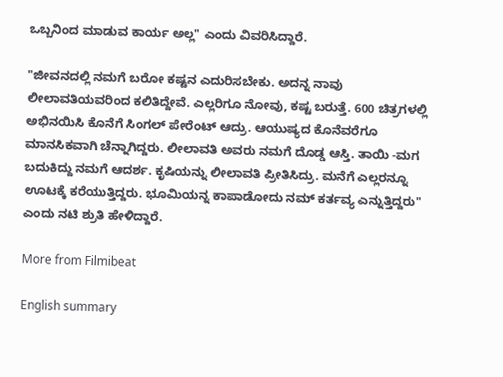ಒಬ್ಬನಿಂದ ಮಾಡುವ ಕಾರ್ಯ ಅಲ್ಲ" ಎಂದು ವಿವರಿಸಿದ್ದಾರೆ.

"ಜೀವನದಲ್ಲಿ ನಮಗೆ ಬರೋ ಕಷ್ಟನ ಎದುರಿಸಬೇಕು. ಅದನ್ನ ನಾವು ಲೀಲಾವತಿಯವರಿಂದ ಕಲಿತಿದ್ದೇವೆ. ಎಲ್ಲರಿಗೂ ನೋವು, ಕಷ್ಟ ಬರುತ್ತೆ. 600 ಚಿತ್ರಗಳಲ್ಲಿ ಅಭಿನಯಿಸಿ ಕೊನೆಗೆ ಸಿಂಗಲ್ ಪೇರೆಂಟ್ ಆದ್ರು. ಆಯುಷ್ಯದ ಕೊನೆವರೆಗೂ ಮಾನಸಿಕವಾಗಿ ಚೆನ್ನಾಗಿದ್ದರು. ಲೀಲಾವತಿ ಅವರು ನಮಗೆ ದೊಡ್ಡ ಆಸ್ತಿ. ತಾಯಿ -ಮಗ ಬದುಕಿದ್ದು ನಮಗೆ ಆದರ್ಶ. ಕೃಷಿಯನ್ನು ಲೀಲಾವತಿ ಪ್ರೀತಿಸಿದ್ರು. ಮನೆಗೆ ಎಲ್ಲರನ್ನೂ ಊಟಕ್ಕೆ ಕರೆಯುತ್ತಿದ್ದರು. ಭೂಮಿಯನ್ನ ಕಾಪಾಡೋದು ನಮ್ ಕರ್ತವ್ಯ ಎನ್ನುತ್ತಿದ್ದರು" ಎಂದು ನಟಿ ಶ್ರುತಿ ಹೇಳಿದ್ದಾರೆ.

More from Filmibeat

English summary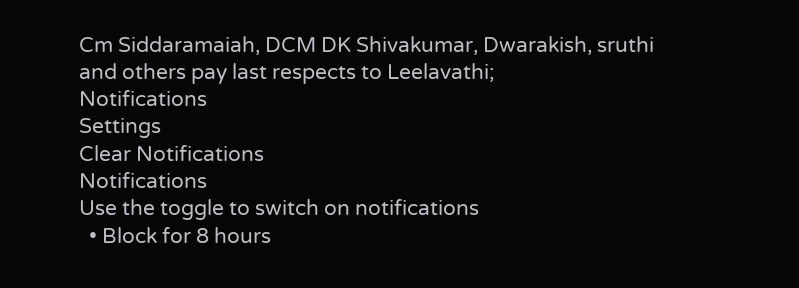Cm Siddaramaiah, DCM DK Shivakumar, Dwarakish, sruthi and others pay last respects to Leelavathi;
Notifications
Settings
Clear Notifications
Notifications
Use the toggle to switch on notifications
  • Block for 8 hours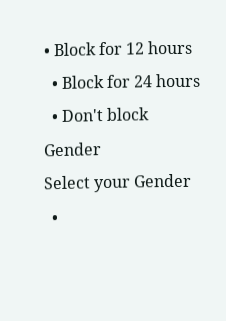• Block for 12 hours
  • Block for 24 hours
  • Don't block
Gender
Select your Gender
  •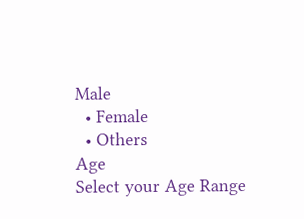Male
  • Female
  • Others
Age
Select your Age Range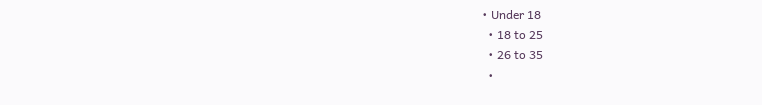• Under 18
  • 18 to 25
  • 26 to 35
  •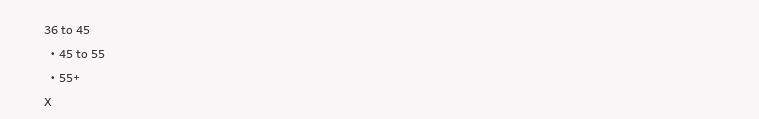36 to 45
  • 45 to 55
  • 55+
X